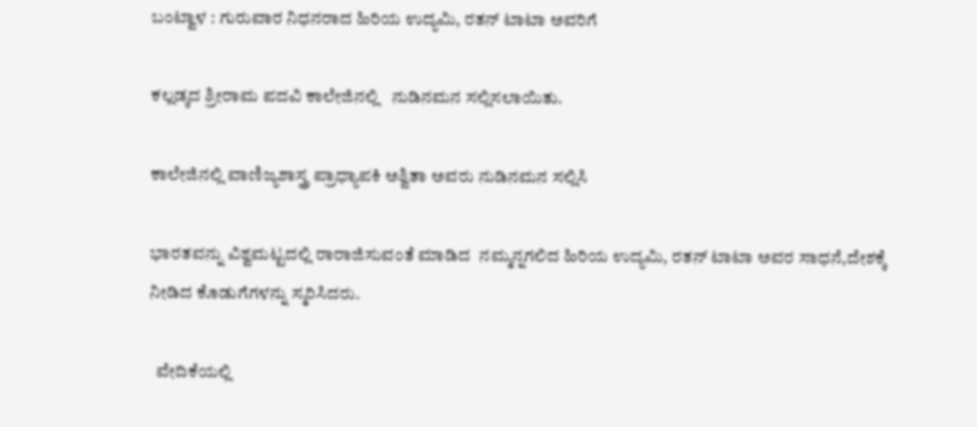ಬಂಟ್ವಾಳ : ಗುರುವಾರ ನಿಧನರಾದ ಹಿರಿಯ ಉದ್ಯಮಿ, ರತನ್ ಟಾಟಾ ಅವರಿಗೆ

ಕಲ್ಲಡ್ಕದ ಶ್ರೀರಾಮ ಪದವಿ ಕಾಲೇಜಿನಲ್ಲಿ   ನುಡಿನಮನ ಸಲ್ಲಿಸಲಾಯಿತು.

ಕಾಲೇಜಿನಲ್ಲಿ ವಾಣಿಜ್ಯಶಾಸ್ತ್ರ ಪ್ರಾಧ್ಯಾಪಕಿ ಅಶ್ವಿತಾ ಅವರು ನುಡಿನಮನ ಸಲ್ಲಿಸಿ

ಭಾರತವನ್ನು ವಿಶ್ವಮಟ್ಟದಲ್ಲಿ ರಾರಾಜಿಸುವಂತೆ ಮಾಡಿದ  ನಮ್ಮನ್ನಗಲಿದ ಹಿರಿಯ ಉದ್ಯಮಿ, ರತನ್ ಟಾಟಾ ಅವರ ಸಾಧನೆ,ದೇಶಕ್ಕೆ ನೀಡಿದ ಕೊಡುಗೆಗಳನ್ನು ಸ್ಮರಿಸಿದರು.

  ವೇದಿಕೆಯಲ್ಲಿ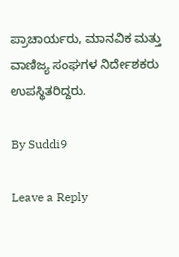ಪ್ರಾಚಾರ್ಯರು, ಮಾನವಿಕ ಮತ್ತು ವಾಣಿಜ್ಯ ಸಂಘಗಳ ನಿರ್ದೇಶಕರು ಉಪಸ್ಥಿತರಿದ್ದರು.

By Suddi9

Leave a Reply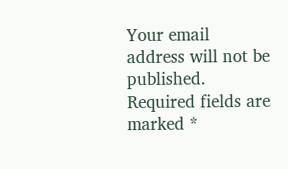Your email address will not be published. Required fields are marked *